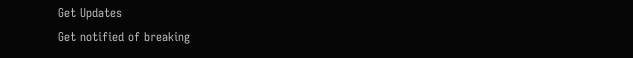Get Updates
Get notified of breaking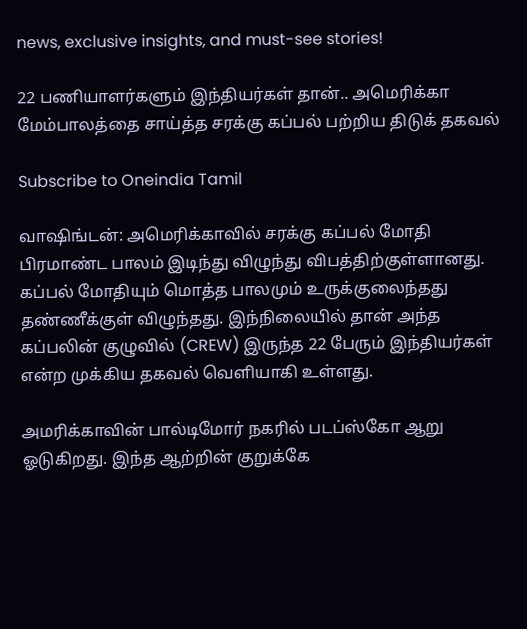news, exclusive insights, and must-see stories!

22 பணியாளர்களும் இந்தியர்கள் தான்.. அமெரிக்கா மேம்பாலத்தை சாய்த்த சரக்கு கப்பல் பற்றிய திடுக் தகவல்

Subscribe to Oneindia Tamil

வாஷிங்டன்: அமெரிக்காவில் சரக்கு கப்பல் மோதி பிரமாண்ட பாலம் இடிந்து விழுந்து விபத்திற்குள்ளானது. கப்பல் மோதியும் மொத்த பாலமும் உருக்குலைந்தது தண்ணீக்குள் விழுந்தது. இந்நிலையில் தான் அந்த கப்பலின் குழுவில் (CREW) இருந்த 22 பேரும் இந்தியர்கள் என்ற முக்கிய தகவல் வெளியாகி உள்ளது.

அமரிக்காவின் பால்டிமோர் நகரில் படப்ஸ்கோ ஆறு ஓடுகிறது. இந்த ஆற்றின் குறுக்கே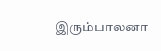இரும்பாலனா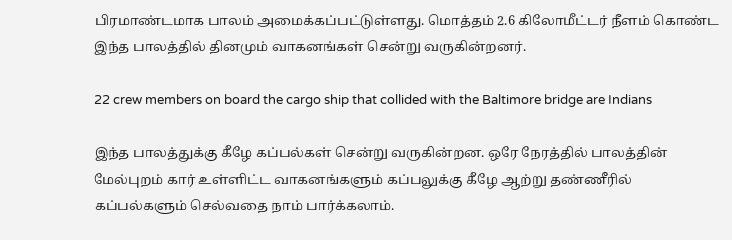பிரமாண்டமாக பாலம் அமைக்கப்பட்டுள்ளது. மொத்தம் 2.6 கிலோமீட்டர் நீளம் கொண்ட இந்த பாலத்தில் தினமும் வாகனங்கள் சென்று வருகின்றனர்.

22 crew members on board the cargo ship that collided with the Baltimore bridge are Indians

இந்த பாலத்துக்கு கீழே கப்பல்கள் சென்று வருகின்றன. ஒரே நேரத்தில் பாலத்தின் மேல்புறம் கார் உள்ளிட்ட வாகனங்களும் கப்பலுக்கு கீழே ஆற்று தண்ணீரில் கப்பல்களும் செல்வதை நாம் பார்க்கலாம்.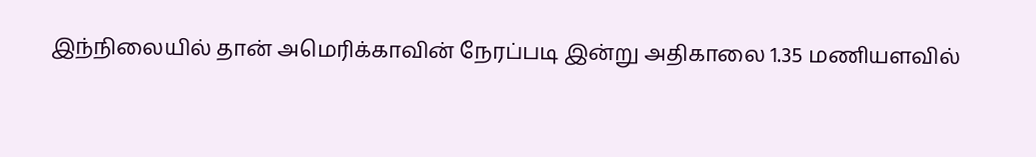இந்நிலையில் தான் அமெரிக்காவின் நேரப்படி இன்று அதிகாலை 1.35 மணியளவில்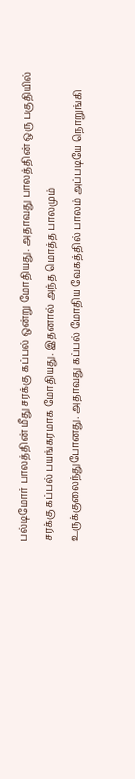பல்டிமோர் பாலத்தின் மீது சரக்கு கப்பல் ஒன்று மோதியது. அதாவது பாலத்தின் ஒரு பகுதியில் சரக்கு கப்பல் பயங்கரமாக மோதியது. இதனால் அந்த மொத்த பாலமும் உருக்குலைந்துபோனது. அதாவது கப்பல் மோதிய வேகத்தில் பாலம் அப்படியே நொறுங்கி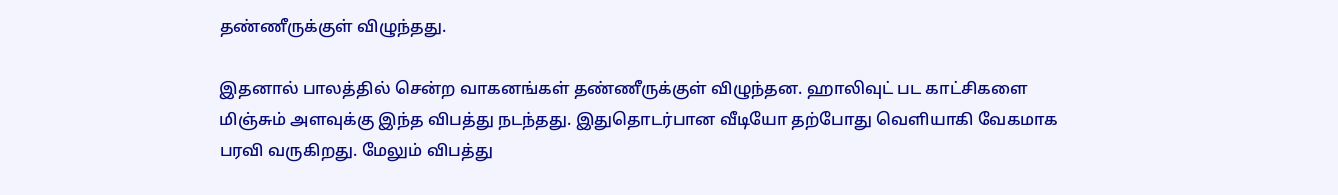தண்ணீருக்குள் விழுந்தது.

இதனால் பாலத்தில் சென்ற வாகனங்கள் தண்ணீருக்குள் விழுந்தன. ஹாலிவுட் பட காட்சிகளை மிஞ்சும் அளவுக்கு இந்த விபத்து நடந்தது. இதுதொடர்பான வீடியோ தற்போது வெளியாகி வேகமாக பரவி வருகிறது. மேலும் விபத்து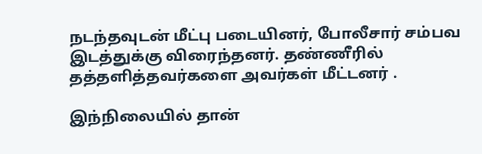நடந்தவுடன் மீட்பு படையினர், போலீசார் சம்பவ இடத்துக்கு விரைந்தனர். தண்ணீரில் தத்தளித்தவர்களை அவர்கள் மீட்டனர் .

இந்நிலையில் தான்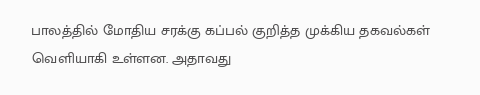பாலத்தில் மோதிய சரக்கு கப்பல் குறித்த முக்கிய தகவல்கள் வெளியாகி உள்ளன. அதாவது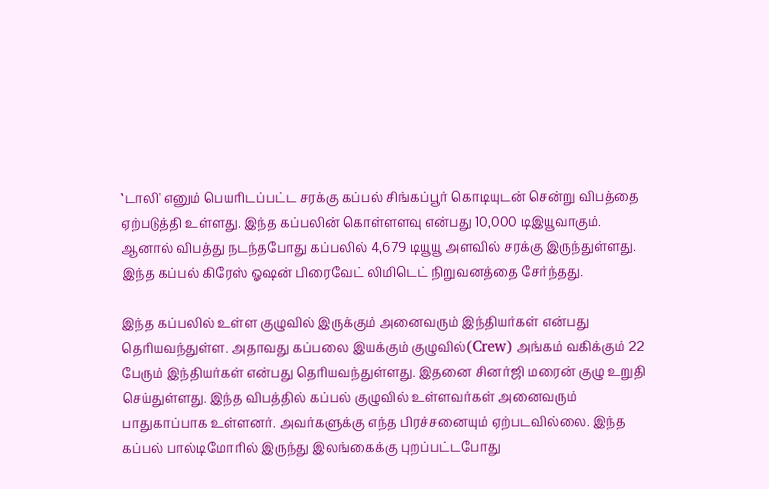‛டாலி' எனும் பெயரிடப்பட்ட சரக்கு கப்பல் சிங்கப்பூர் கொடியுடன் சென்று விபத்தை ஏற்படுத்தி உள்ளது. இந்த கப்பலின் கொள்ளளவு என்பது 10,000 டிஇயூவாகும். ஆனால் விபத்து நடந்தபோது கப்பலில் 4,679 டியூயூ அளவில் சரக்கு இருந்துள்ளது. இந்த கப்பல் கிரேஸ் ஓஷன் பிரைவேட் லிமிடெட் நிறுவனத்தை சேர்ந்தது.

இந்த கப்பலில் உள்ள குழுவில் இருக்கும் அனைவரும் இந்தியர்கள் என்பது தெரியவந்துள்ள. அதாவது கப்பலை இயக்கும் குழுவில்(Crew) அங்கம் வகிக்கும் 22 பேரும் இந்தியர்கள் என்பது தெரியவந்துள்ளது. இதனை சினர்ஜி மரைன் குழு உறுதி செய்துள்ளது. இந்த விபத்தில் கப்பல் குழுவில் உள்ளவர்கள் அனைவரும் பாதுகாப்பாக உள்ளனர். அவர்களுக்கு எந்த பிரச்சனையும் ஏற்படவில்லை. இந்த கப்பல் பால்டிமோரில் இருந்து இலங்கைக்கு புறப்பட்டபோது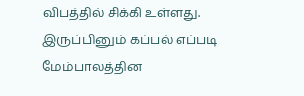விபத்தில் சிக்கி உள்ளது. இருப்பினும் கப்பல் எப்படி மேம்பாலத்தின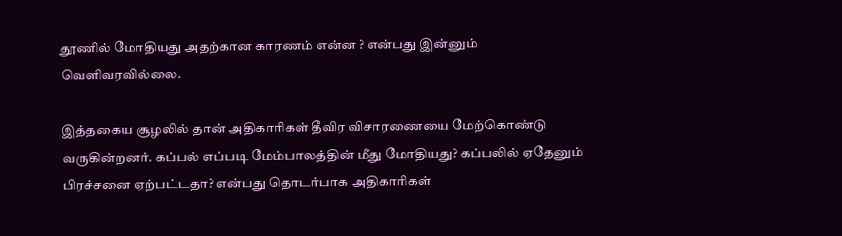தூணில் மோதியது அதற்கான காரணம் என்ன ? என்பது இன்னும் வெளிவரவில்லை.

இத்தகைய சூழலில் தான் அதிகாரிகள் தீவிர விசாரணையை மேற்கொண்டு வருகின்றனர். கப்பல் எப்படி மேம்பாலத்தின் மீது மோதியது? கப்பலில் ஏதேனும் பிரச்சனை ஏற்பட்டதா? என்பது தொடர்பாக அதிகாரிகள்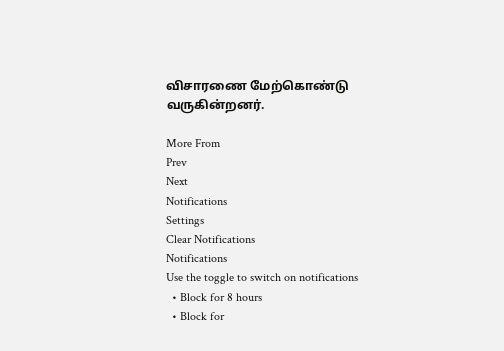விசாரணை மேற்கொண்டு வருகின்றனர்.

More From
Prev
Next
Notifications
Settings
Clear Notifications
Notifications
Use the toggle to switch on notifications
  • Block for 8 hours
  • Block for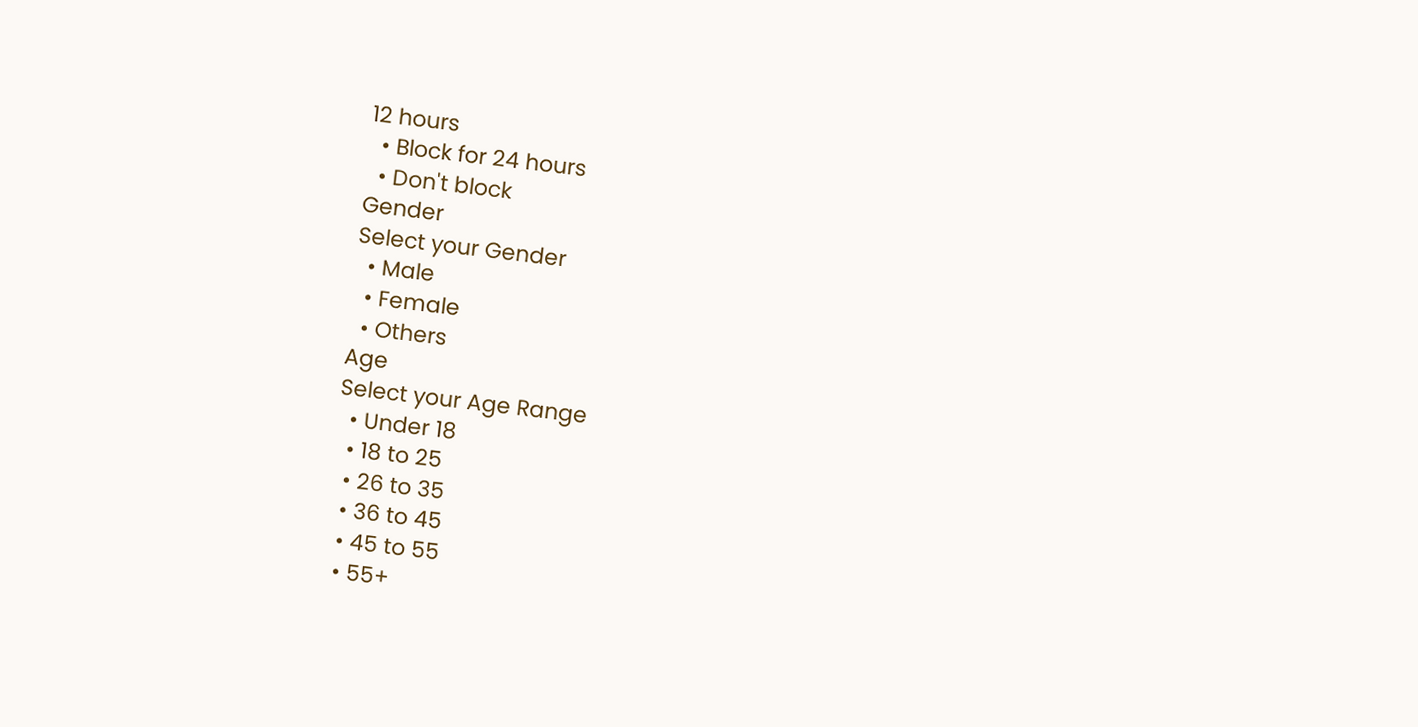12 hours
  • Block for 24 hours
  • Don't block
Gender
Select your Gender
  • Male
  • Female
  • Others
Age
Select your Age Range
  • Under 18
  • 18 to 25
  • 26 to 35
  • 36 to 45
  • 45 to 55
  • 55+